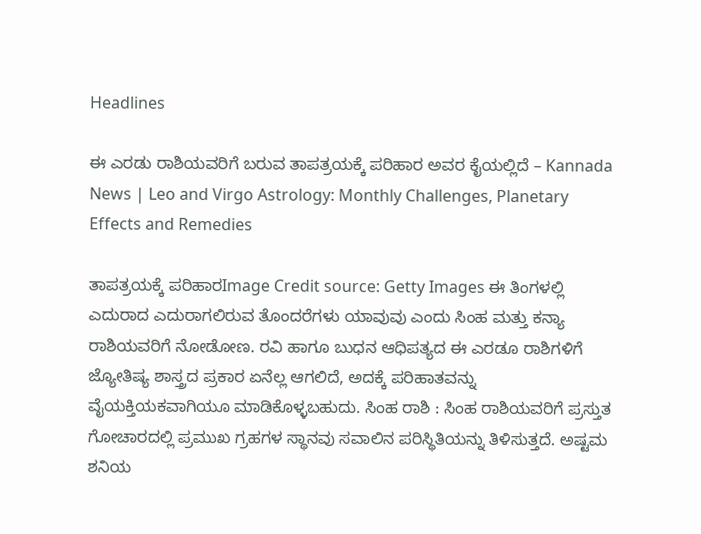Headlines

ಈ ಎರಡು ರಾಶಿಯವರಿಗೆ ಬರುವ ತಾಪತ್ರಯಕ್ಕೆ ಪರಿಹಾರ ಅವರ ಕೈಯಲ್ಲಿದೆ – Kannada News | Leo and Virgo Astrology: Monthly Challenges, Planetary Effects and Remedies

ತಾಪತ್ರಯಕ್ಕೆ ಪರಿಹಾರImage Credit source: Getty Images ಈ ತಿಂಗಳಲ್ಲಿ ಎದುರಾದ ಎದುರಾಗಲಿರುವ ತೊಂದರೆಗಳು ಯಾವುವು ಎಂದು ಸಿಂಹ ಮತ್ತು ಕನ್ಯಾ ರಾಶಿಯವರಿಗೆ ನೋಡೋಣ. ರವಿ ಹಾಗೂ ಬುಧನ ಆಧಿಪತ್ಯದ ಈ ಎರಡೂ ರಾಶಿಗಳಿಗೆ ಜ್ಯೋತಿಷ್ಯ ಶಾಸ್ತ್ರದ ಪ್ರಕಾರ ಏನೆಲ್ಲ ಆಗಲಿದೆ, ಅದಕ್ಕೆ ಪರಿಹಾತವನ್ನು ವೈಯಕ್ತಿಯಕವಾಗಿಯೂ ಮಾಡಿಕೊಳ್ಳಬಹುದು. ಸಿಂಹ ರಾಶಿ : ಸಿಂಹ ರಾಶಿಯವರಿಗೆ ಪ್ರಸ್ತುತ ಗೋಚಾರದಲ್ಲಿ ಪ್ರಮುಖ ಗ್ರಹಗಳ ಸ್ಥಾನವು ಸವಾಲಿನ ಪರಿಸ್ಥಿತಿಯನ್ನು ತಿಳಿಸುತ್ತದೆ. ಅಷ್ಟಮ ಶನಿಯ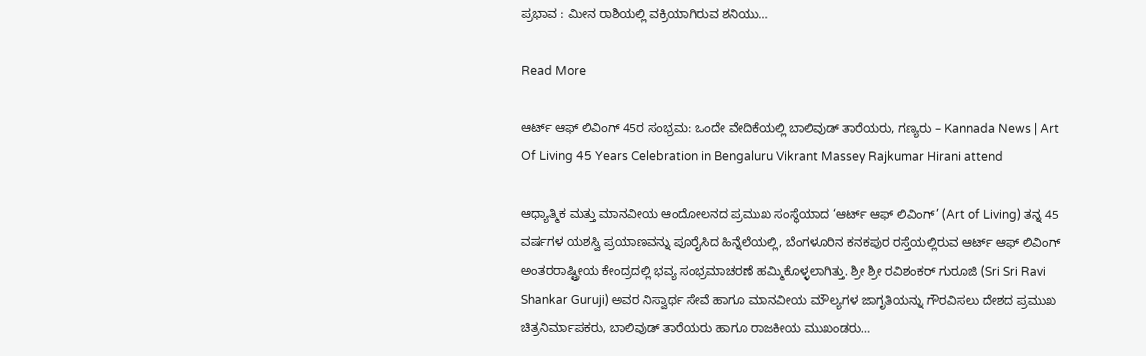ಪ್ರಭಾವ : ಮೀನ ರಾಶಿಯಲ್ಲಿ ವಕ್ರಿಯಾಗಿರುವ ಶನಿಯು…

Read More

ಆರ್ಟ್ ಆಫ್ ಲಿವಿಂಗ್ 45ರ ಸಂಭ್ರಮ: ಒಂದೇ ವೇದಿಕೆಯಲ್ಲಿ ಬಾಲಿವುಡ್ ತಾರೆಯರು, ಗಣ್ಯರು – Kannada News | Art Of Living 45 Years Celebration in Bengaluru Vikrant Massey Rajkumar Hirani attend

ಆಧ್ಯಾತ್ಮಿಕ ಮತ್ತು ಮಾನವೀಯ ಆಂದೋಲನದ ಪ್ರಮುಖ ಸಂಸ್ಥೆಯಾದ ‘ಆರ್ಟ್ ಆಫ್ ಲಿವಿಂಗ್’ (Art of Living) ತನ್ನ 45 ವರ್ಷಗಳ ಯಶಸ್ವಿ ಪ್ರಯಾಣವನ್ನು ಪೂರೈಸಿದ ಹಿನ್ನೆಲೆಯಲ್ಲಿ, ಬೆಂಗಳೂರಿನ ಕನಕಪುರ ರಸ್ತೆಯಲ್ಲಿರುವ ಆರ್ಟ್ ಆಫ್ ಲಿವಿಂಗ್ ಅಂತರರಾಷ್ಟ್ರೀಯ ಕೇಂದ್ರದಲ್ಲಿ ಭವ್ಯ ಸಂಭ್ರಮಾಚರಣೆ ಹಮ್ಮಿಕೊಳ್ಳಲಾಗಿತ್ತು. ಶ್ರೀ ಶ್ರೀ ರವಿಶಂಕರ್ ಗುರೂಜಿ (Sri Sri Ravi Shankar Guruji) ಅವರ ನಿಸ್ವಾರ್ಥ ಸೇವೆ ಹಾಗೂ ಮಾನವೀಯ ಮೌಲ್ಯಗಳ ಜಾಗೃತಿಯನ್ನು ಗೌರವಿಸಲು ದೇಶದ ಪ್ರಮುಖ ಚಿತ್ರನಿರ್ಮಾಪಕರು, ಬಾಲಿವುಡ್ ತಾರೆಯರು ಹಾಗೂ ರಾಜಕೀಯ ಮುಖಂಡರು…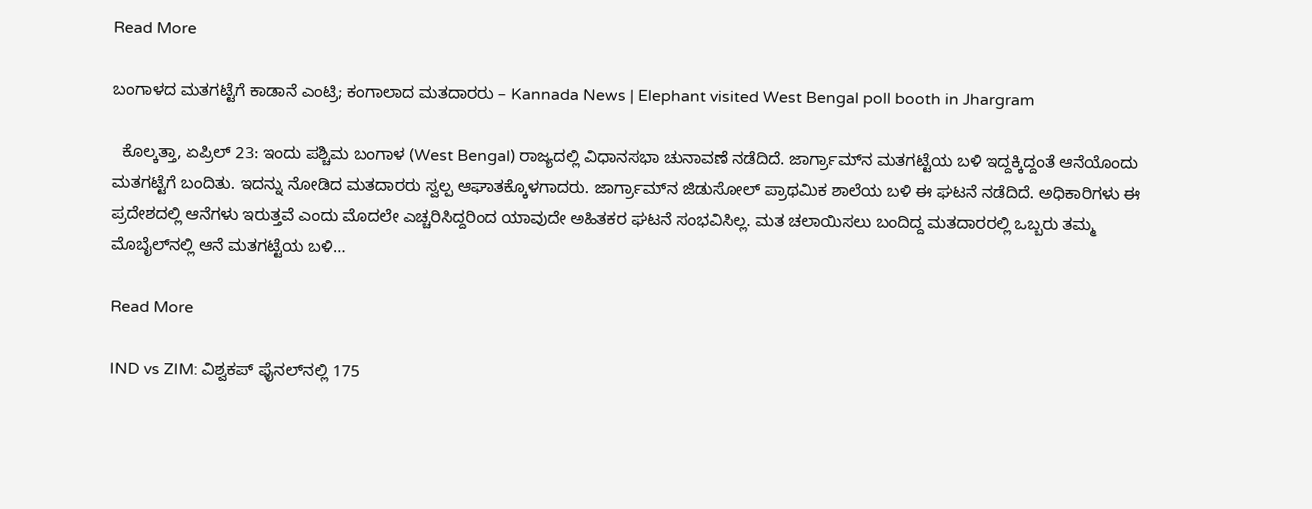Read More

ಬಂಗಾಳದ ಮತಗಟ್ಟೆಗೆ ಕಾಡಾನೆ ಎಂಟ್ರಿ; ಕಂಗಾಲಾದ ಮತದಾರರು – Kannada News | Elephant visited West Bengal poll booth in Jhargram

  ಕೊಲ್ಕತ್ತಾ, ಏಪ್ರಿಲ್ 23: ಇಂದು ಪಶ್ಚಿಮ ಬಂಗಾಳ (West Bengal) ರಾಜ್ಯದಲ್ಲಿ ವಿಧಾನಸಭಾ ಚುನಾವಣೆ ನಡೆದಿದೆ. ಜಾರ್ಗ್ರಾಮ್‌ನ ಮತಗಟ್ಟೆಯ ಬಳಿ ಇದ್ದಕ್ಕಿದ್ದಂತೆ ಆನೆಯೊಂದು ಮತಗಟ್ಟೆಗೆ ಬಂದಿತು. ಇದನ್ನು ನೋಡಿದ ಮತದಾರರು ಸ್ವಲ್ಪ ಆಘಾತಕ್ಕೊಳಗಾದರು. ಜಾರ್ಗ್ರಾಮ್‌ನ ಜಿಡುಸೋಲ್ ಪ್ರಾಥಮಿಕ ಶಾಲೆಯ ಬಳಿ ಈ ಘಟನೆ ನಡೆದಿದೆ. ಅಧಿಕಾರಿಗಳು ಈ ಪ್ರದೇಶದಲ್ಲಿ ಆನೆಗಳು ಇರುತ್ತವೆ ಎಂದು ಮೊದಲೇ ಎಚ್ಚರಿಸಿದ್ದರಿಂದ ಯಾವುದೇ ಅಹಿತಕರ ಘಟನೆ ಸಂಭವಿಸಿಲ್ಲ. ಮತ ಚಲಾಯಿಸಲು ಬಂದಿದ್ದ ಮತದಾರರಲ್ಲಿ ಒಬ್ಬರು ತಮ್ಮ ಮೊಬೈಲ್‌ನಲ್ಲಿ ಆನೆ ಮತಗಟ್ಟೆಯ ಬಳಿ…

Read More

IND vs ZIM: ವಿಶ್ವಕಪ್ ಫೈನಲ್‌ನಲ್ಲಿ 175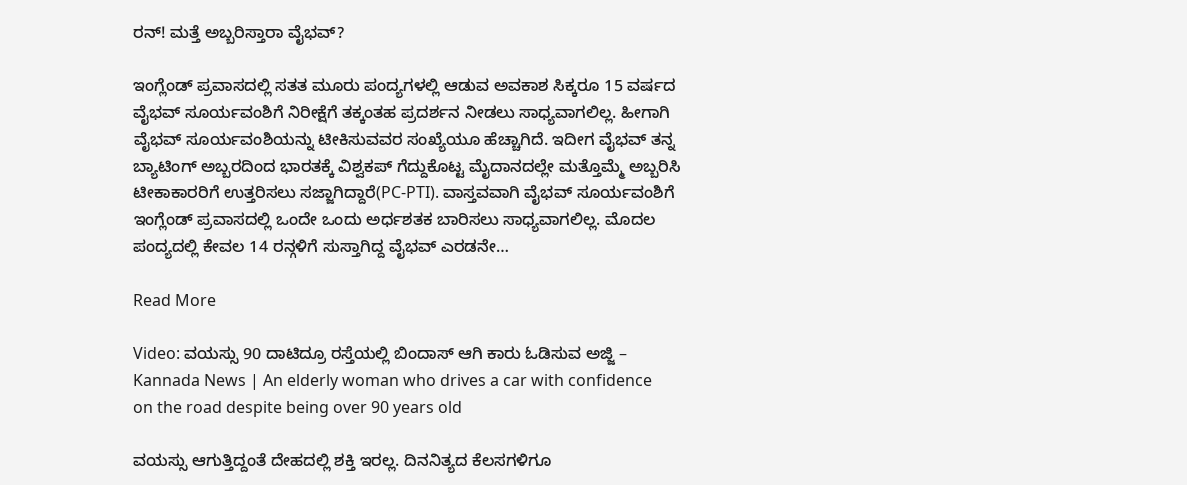ರನ್! ಮತ್ತೆ ಅಬ್ಬರಿಸ್ತಾರಾ ವೈಭವ್?

ಇಂಗ್ಲೆಂಡ್ ಪ್ರವಾಸದಲ್ಲಿ ಸತತ ಮೂರು ಪಂದ್ಯಗಳಲ್ಲಿ ಆಡುವ ಅವಕಾಶ ಸಿಕ್ಕರೂ 15 ವರ್ಷದ ವೈಭವ್ ಸೂರ್ಯವಂಶಿಗೆ ನಿರೀಕ್ಷೆಗೆ ತಕ್ಕಂತಹ ಪ್ರದರ್ಶನ ನೀಡಲು ಸಾಧ್ಯವಾಗಲಿಲ್ಲ. ಹೀಗಾಗಿ ವೈಭವ್ ಸೂರ್ಯವಂಶಿಯನ್ನು ಟೀಕಿಸುವವರ ಸಂಖ್ಯೆಯೂ ಹೆಚ್ಚಾಗಿದೆ. ಇದೀಗ ವೈಭವ್ ತನ್ನ ಬ್ಯಾಟಿಂಗ್ ಅಬ್ಬರದಿಂದ ಭಾರತಕ್ಕೆ ವಿಶ್ವಕಪ್ ಗೆದ್ದುಕೊಟ್ಟ ಮೈದಾನದಲ್ಲೇ ಮತ್ತೊಮ್ಮೆ ಅಬ್ಬರಿಸಿ ಟೀಕಾಕಾರರಿಗೆ ಉತ್ತರಿಸಲು ಸಜ್ಜಾಗಿದ್ದಾರೆ(PC-PTI). ವಾಸ್ತವವಾಗಿ ವೈಭವ್ ಸೂರ್ಯವಂಶಿಗೆ ಇಂಗ್ಲೆಂಡ್‌ ಪ್ರವಾಸದಲ್ಲಿ ಒಂದೇ ಒಂದು ಅರ್ಧಶತಕ ಬಾರಿಸಲು ಸಾಧ್ಯವಾಗಲಿಲ್ಲ. ಮೊದಲ ಪಂದ್ಯದಲ್ಲಿ ಕೇವಲ 14 ರನ್ಗಳಿಗೆ ಸುಸ್ತಾಗಿದ್ದ ವೈಭವ್ ಎರಡನೇ…

Read More

Video: ವಯಸ್ಸು 90 ದಾಟಿದ್ರೂ ರಸ್ತೆಯಲ್ಲಿ ಬಿಂದಾಸ್ ಆಗಿ ಕಾರು ಓಡಿಸುವ ಅಜ್ಜಿ – Kannada News | An elderly woman who drives a car with confidence on the road despite being over 90 years old

ವಯಸ್ಸು ಆಗುತ್ತಿದ್ದಂತೆ ದೇಹದಲ್ಲಿ ಶಕ್ತಿ ಇರಲ್ಲ. ದಿನನಿತ್ಯದ ಕೆಲಸಗಳಿಗೂ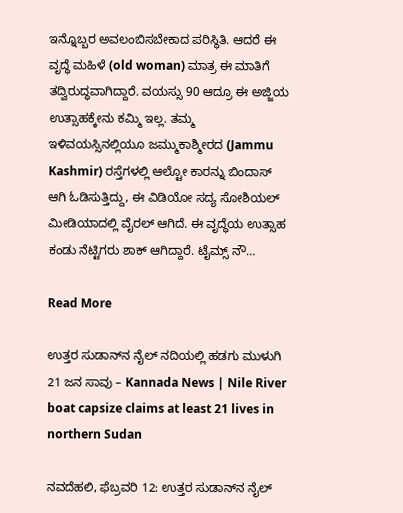ಇನ್ನೊಬ್ಬರ ಅವಲಂಬಿಸಬೇಕಾದ ಪರಿಸ್ಥಿತಿ. ಆದರೆ ಈ ವೃದ್ಧೆ ಮಹಿಳೆ (old woman) ಮಾತ್ರ ಈ ಮಾತಿಗೆ ತದ್ವಿರುದ್ಧವಾಗಿದ್ದಾರೆ. ವಯಸ್ಸು 90 ಆದ್ರೂ ಈ ಅಜ್ಜಿಯ ಉತ್ಸಾಹಕ್ಕೇನು ಕಮ್ಮಿ ಇಲ್ಲ. ತಮ್ಮ ಇಳಿವಯಸ್ಸಿನಲ್ಲಿಯೂ ಜಮ್ಮುಕಾಶ್ಮೀರದ (Jammu Kashmir) ರಸ್ತೆಗಳಲ್ಲಿ ಆಲ್ಟೋ ಕಾರನ್ನು ಬಿಂದಾಸ್ ಆಗಿ ಓಡಿಸುತ್ತಿದ್ದು, ಈ ವಿಡಿಯೋ ಸದ್ಯ ಸೋಶಿಯಲ್ ಮೀಡಿಯಾದಲ್ಲಿ ವೈರಲ್ ಆಗಿದೆ. ಈ ವೃದ್ಧೆಯ ಉತ್ಸಾಹ ಕಂಡು ನೆಟ್ಟಿಗರು ಶಾಕ್ ಆಗಿದ್ದಾರೆ. ಟೈಮ್ಸ್‌ ನೌ…

Read More

ಉತ್ತರ ಸುಡಾನ್‌ನ ನೈಲ್ ನದಿಯಲ್ಲಿ ಹಡಗು ಮುಳುಗಿ 21 ಜನ ಸಾವು – Kannada News | Nile River boat capsize claims at least 21 lives in northern Sudan

ನವದೆಹಲಿ, ಫೆಬ್ರವರಿ 12: ಉತ್ತರ ಸುಡಾನ್‌ನ ನೈಲ್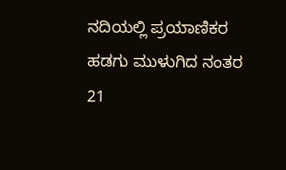ನದಿಯಲ್ಲಿ ಪ್ರಯಾಣಿಕರ ಹಡಗು ಮುಳುಗಿದ ನಂತರ 21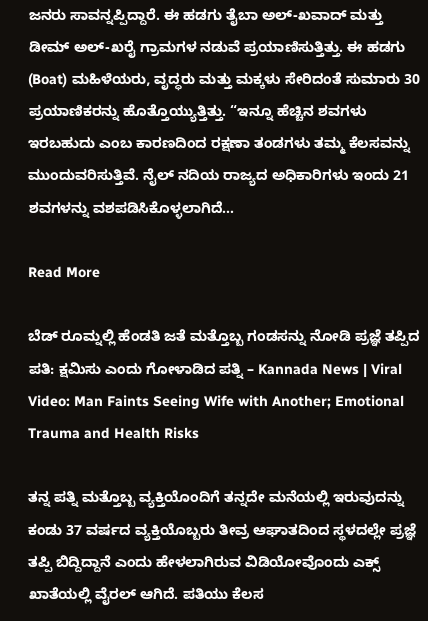ಜನರು ಸಾವನ್ನಪ್ಪಿದ್ದಾರೆ. ಈ ಹಡಗು ತೈಬಾ ಅಲ್-ಖವಾದ್ ಮತ್ತು ಡೀಮ್ ಅಲ್-ಖರೈ ಗ್ರಾಮಗಳ ನಡುವೆ ಪ್ರಯಾಣಿಸುತ್ತಿತ್ತು. ಈ ಹಡಗು (Boat) ಮಹಿಳೆಯರು, ವೃದ್ಧರು ಮತ್ತು ಮಕ್ಕಳು ಸೇರಿದಂತೆ ಸುಮಾರು 30 ಪ್ರಯಾಣಿಕರನ್ನು ಹೊತ್ತೊಯ್ಯುತ್ತಿತ್ತು. “ಇನ್ನೂ ಹೆಚ್ಚಿನ ಶವಗಳು ಇರಬಹುದು ಎಂಬ ಕಾರಣದಿಂದ ರಕ್ಷಣಾ ತಂಡಗಳು ತಮ್ಮ ಕೆಲಸವನ್ನು ಮುಂದುವರಿಸುತ್ತಿವೆ. ನೈಲ್ ನದಿಯ ರಾಜ್ಯದ ಅಧಿಕಾರಿಗಳು ಇಂದು 21 ಶವಗಳನ್ನು ವಶಪಡಿಸಿಕೊಳ್ಳಲಾಗಿದೆ…

Read More

ಬೆಡ್ ರೂಮ್ನಲ್ಲಿ ಹೆಂಡತಿ ಜತೆ ಮತ್ತೊಬ್ಬ ಗಂಡಸನ್ನು ನೋಡಿ ಪ್ರಜ್ಞೆ ತಪ್ಪಿದ ಪತಿ: ಕ್ಷಮಿಸು ಎಂದು ಗೋಳಾಡಿದ ಪತ್ನಿ – Kannada News | Viral Video: Man Faints Seeing Wife with Another; Emotional Trauma and Health Risks

ತನ್ನ ಪತ್ನಿ ಮತ್ತೊಬ್ಬ ವ್ಯಕ್ತಿಯೊಂದಿಗೆ ತನ್ನದೇ ಮನೆಯಲ್ಲಿ ಇರುವುದನ್ನು ಕಂಡು 37 ವರ್ಷದ ವ್ಯಕ್ತಿಯೊಬ್ಬರು ತೀವ್ರ ಆಘಾತದಿಂದ ಸ್ಥಳದಲ್ಲೇ ಪ್ರಜ್ಞೆ ತಪ್ಪಿ ಬಿದ್ದಿದ್ದಾನೆ ಎಂದು ಹೇಳಲಾಗಿರುವ ವಿಡಿಯೋವೊಂದು ಎಕ್ಸ್ ಖಾತೆಯಲ್ಲಿ ವೈರಲ್ ಆಗಿದೆ. ಪತಿಯು ಕೆಲಸ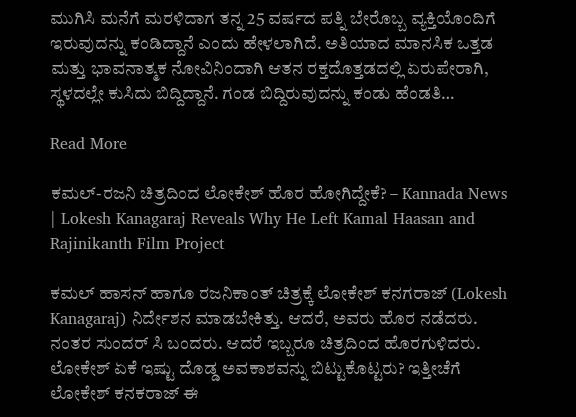ಮುಗಿಸಿ ಮನೆಗೆ ಮರಳಿದಾಗ ತನ್ನ 25 ವರ್ಷದ ಪತ್ನಿ ಬೇರೊಬ್ಬ ವ್ಯಕ್ತಿಯೊಂದಿಗೆ ಇರುವುದನ್ನು ಕಂಡಿದ್ದಾನೆ ಎಂದು ಹೇಳಲಾಗಿದೆ. ಅತಿಯಾದ ಮಾನಸಿಕ ಒತ್ತಡ ಮತ್ತು ಭಾವನಾತ್ಮಕ ನೋವಿನಿಂದಾಗಿ ಆತನ ರಕ್ತದೊತ್ತಡದಲ್ಲಿ ಏರುಪೇರಾಗಿ, ಸ್ಥಳದಲ್ಲೇ ಕುಸಿದು ಬಿದ್ದಿದ್ದಾನೆ. ಗಂಡ ಬಿದ್ದಿರುವುದನ್ನು ಕಂಡು ಹೆಂಡತಿ…

Read More

ಕಮಲ್-ರಜನಿ ಚಿತ್ರದಿಂದ ಲೋಕೇಶ್ ಹೊರ ಹೋಗಿದ್ದೇಕೆ? – Kannada News | Lokesh Kanagaraj Reveals Why He Left Kamal Haasan and Rajinikanth Film Project

ಕಮಲ್ ಹಾಸನ್ ಹಾಗೂ ರಜನಿಕಾಂತ್ ಚಿತ್ರಕ್ಕೆ ಲೋಕೇಶ್ ಕನಗರಾಜ್ (Lokesh Kanagaraj) ನಿರ್ದೇಶನ ಮಾಡಬೇಕಿತ್ತು. ಆದರೆ, ಅವರು ಹೊರ ನಡೆದರು. ನಂತರ ಸುಂದರ್ ಸಿ ಬಂದರು. ಆದರೆ ಇಬ್ಬರೂ ಚಿತ್ರದಿಂದ ಹೊರಗುಳಿದರು. ಲೋಕೇಶ್ ಏಕೆ ಇಷ್ಟು ದೊಡ್ಡ ಅವಕಾಶವನ್ನು ಬಿಟ್ಟುಕೊಟ್ಟರು? ಇತ್ತೀಚೆಗೆ ಲೋಕೇಶ್ ಕನಕರಾಜ್ ಈ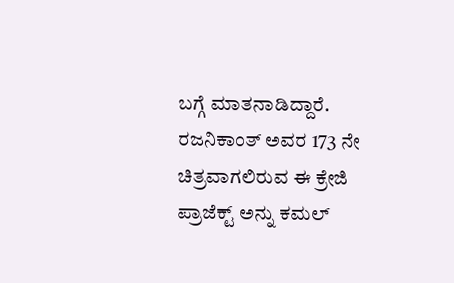ಬಗ್ಗೆ ಮಾತನಾಡಿದ್ದಾರೆ. ರಜನಿಕಾಂತ್ ಅವರ 173 ನೇ ಚಿತ್ರವಾಗಲಿರುವ ಈ ಕ್ರೇಜಿ ಪ್ರಾಜೆಕ್ಟ್ ಅನ್ನು ಕಮಲ್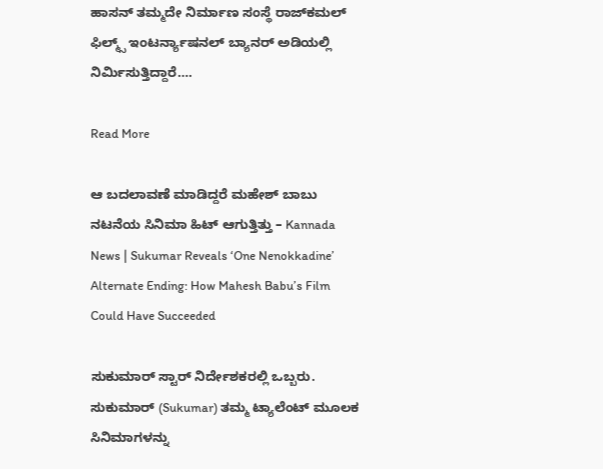ಹಾಸನ್ ತಮ್ಮದೇ ನಿರ್ಮಾಣ ಸಂಸ್ಥೆ ರಾಜ್‌ಕಮಲ್ ಫಿಲ್ಮ್ಸ್ ಇಂಟರ್ನ್ಯಾಷನಲ್ ಬ್ಯಾನರ್ ಅಡಿಯಲ್ಲಿ ನಿರ್ಮಿಸುತ್ತಿದ್ದಾರೆ….

Read More

ಆ ಬದಲಾವಣೆ ಮಾಡಿದ್ದರೆ ಮಹೇಶ್ ಬಾಬು ನಟನೆಯ ಸಿನಿಮಾ ಹಿಟ್ ಆಗುತ್ತಿತ್ತು – Kannada News | Sukumar Reveals ‘One Nenokkadine’ Alternate Ending: How Mahesh Babu’s Film Could Have Succeeded

ಸುಕುಮಾರ್ ಸ್ಟಾರ್ ನಿರ್ದೇಶಕರಲ್ಲಿ ಒಬ್ಬರು. ಸುಕುಮಾರ್ (Sukumar) ತಮ್ಮ ಟ್ಯಾಲೆಂಟ್ ಮೂಲಕ ಸಿನಿಮಾಗಳನ್ನು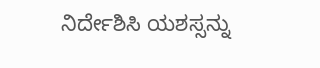ನಿರ್ದೇಶಿಸಿ ಯಶಸ್ಸನ್ನು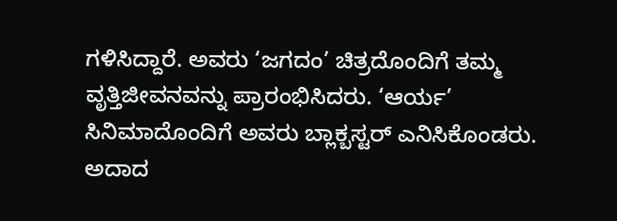ಗಳಿಸಿದ್ದಾರೆ. ಅವರು ‘ಜಗದಂ’ ಚಿತ್ರದೊಂದಿಗೆ ತಮ್ಮ ವೃತ್ತಿಜೀವನವನ್ನು ಪ್ರಾರಂಭಿಸಿದರು. ‘ಆರ್ಯ’ ಸಿನಿಮಾದೊಂದಿಗೆ ಅವರು ಬ್ಲಾಕ್ಬಸ್ಟರ್ ಎನಿಸಿಕೊಂಡರು. ಅದಾದ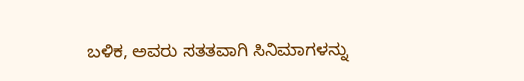ಬಳಿಕ, ಅವರು ಸತತವಾಗಿ ಸಿನಿಮಾಗಳನ್ನು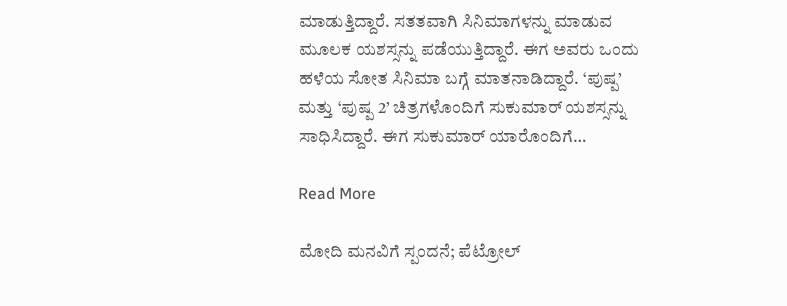ಮಾಡುತ್ತಿದ್ದಾರೆ. ಸತತವಾಗಿ ಸಿನಿಮಾಗಳನ್ನು ಮಾಡುವ ಮೂಲಕ ಯಶಸ್ಸನ್ನು ಪಡೆಯುತ್ತಿದ್ದಾರೆ. ಈಗ ಅವರು ಒಂದು ಹಳೆಯ ಸೋತ ಸಿನಿಮಾ ಬಗ್ಗೆ ಮಾತನಾಡಿದ್ದಾರೆ. ‘ಪುಷ್ಪ’ ಮತ್ತು ‘ಪುಷ್ಪ 2’ ಚಿತ್ರಗಳೊಂದಿಗೆ ಸುಕುಮಾರ್ ಯಶಸ್ಸನ್ನು ಸಾಧಿಸಿದ್ದಾರೆ. ಈಗ ಸುಕುಮಾರ್ ಯಾರೊಂದಿಗೆ…

Read More

ಮೋದಿ ಮನವಿಗೆ ಸ್ಪಂದನೆ; ಪೆಟ್ರೋಲ್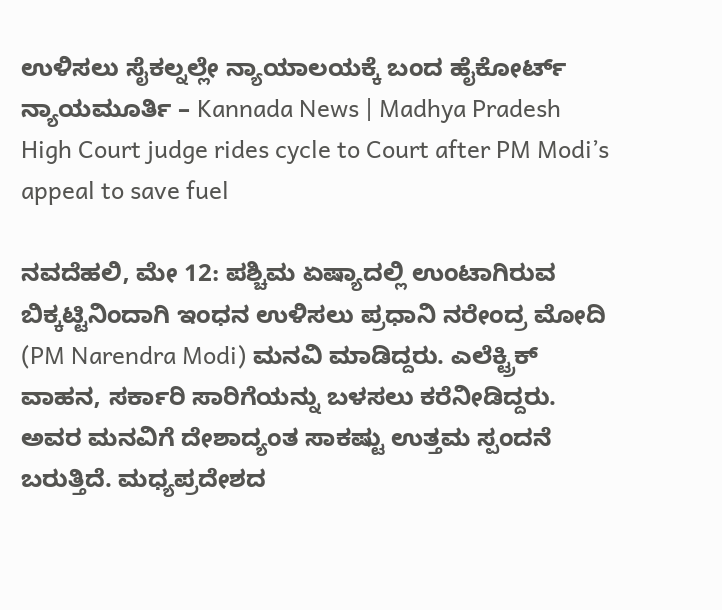ಉಳಿಸಲು ಸೈಕಲ್ನಲ್ಲೇ ನ್ಯಾಯಾಲಯಕ್ಕೆ ಬಂದ ಹೈಕೋರ್ಟ್ ನ್ಯಾಯಮೂರ್ತಿ – Kannada News | Madhya Pradesh High Court judge rides cycle to Court after PM Modi’s appeal to save fuel

ನವದೆಹಲಿ, ಮೇ 12: ಪಶ್ಚಿಮ ಏಷ್ಯಾದಲ್ಲಿ ಉಂಟಾಗಿರುವ ಬಿಕ್ಕಟ್ಟಿನಿಂದಾಗಿ ಇಂಧನ ಉಳಿಸಲು ಪ್ರಧಾನಿ ನರೇಂದ್ರ ಮೋದಿ (PM Narendra Modi) ಮನವಿ ಮಾಡಿದ್ದರು. ಎಲೆಕ್ಟ್ರಿಕ್ ವಾಹನ, ಸರ್ಕಾರಿ ಸಾರಿಗೆಯನ್ನು ಬಳಸಲು ಕರೆನೀಡಿದ್ದರು. ಅವರ ಮನವಿಗೆ ದೇಶಾದ್ಯಂತ ಸಾಕಷ್ಟು ಉತ್ತಮ ಸ್ಪಂದನೆ ಬರುತ್ತಿದೆ. ಮಧ್ಯಪ್ರದೇಶದ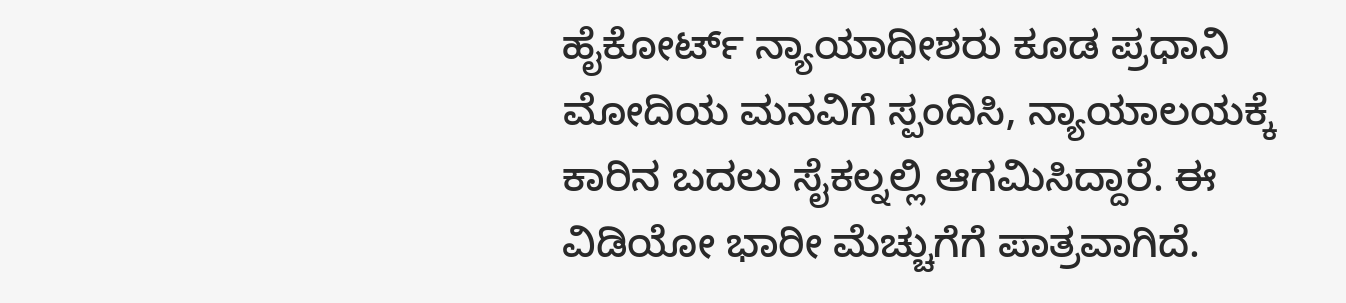ಹೈಕೋರ್ಟ್ ನ್ಯಾಯಾಧೀಶರು ಕೂಡ ಪ್ರಧಾನಿ ಮೋದಿಯ ಮನವಿಗೆ ಸ್ಪಂದಿಸಿ, ನ್ಯಾಯಾಲಯಕ್ಕೆ ಕಾರಿನ ಬದಲು ಸೈಕಲ್ನಲ್ಲಿ ಆಗಮಿಸಿದ್ದಾರೆ. ಈ ವಿಡಿಯೋ ಭಾರೀ ಮೆಚ್ಚುಗೆಗೆ ಪಾತ್ರವಾಗಿದೆ.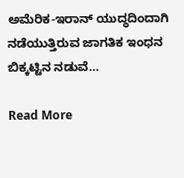ಅಮೆರಿಕ-ಇರಾನ್ ಯುದ್ಧದಿಂದಾಗಿ ನಡೆಯುತ್ತಿರುವ ಜಾಗತಿಕ ಇಂಧನ ಬಿಕ್ಕಟ್ಟಿನ ನಡುವೆ…

Read More